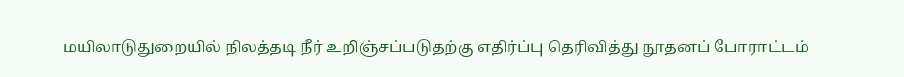மயிலாடுதுறையில் நிலத்தடி நீர் உறிஞ்சப்படுதற்கு எதிர்ப்பு தெரிவித்து நூதனப் போராட்டம்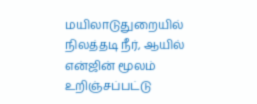மயிலாடுதுறையில் நிலத்தடி நீர், ஆயில் என்ஜின் மூலம் உறிஞ்சப்பட்டு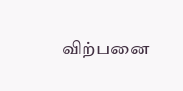விற்பனை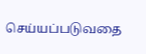செய்யப்படுவதை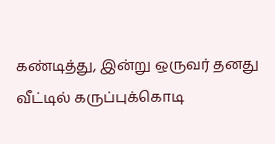கண்டித்து, இன்று ஒருவர் தனது வீட்டில் கருப்புக்கொடி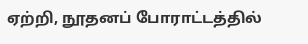ஏற்றி, நூதனப் போராட்டத்தில்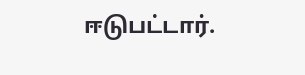ஈடுபட்டார்.